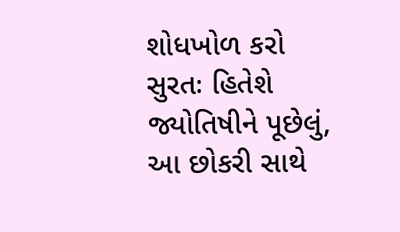શોધખોળ કરો
સુરતઃ હિતેશે જ્યોતિષીને પૂછેલું, આ છોકરી સાથે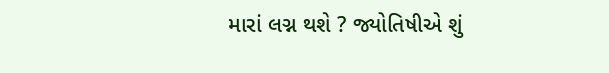મારાં લગ્ન થશે ? જ્યોતિષીએ શું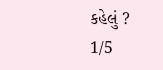કહેલું ?
1/5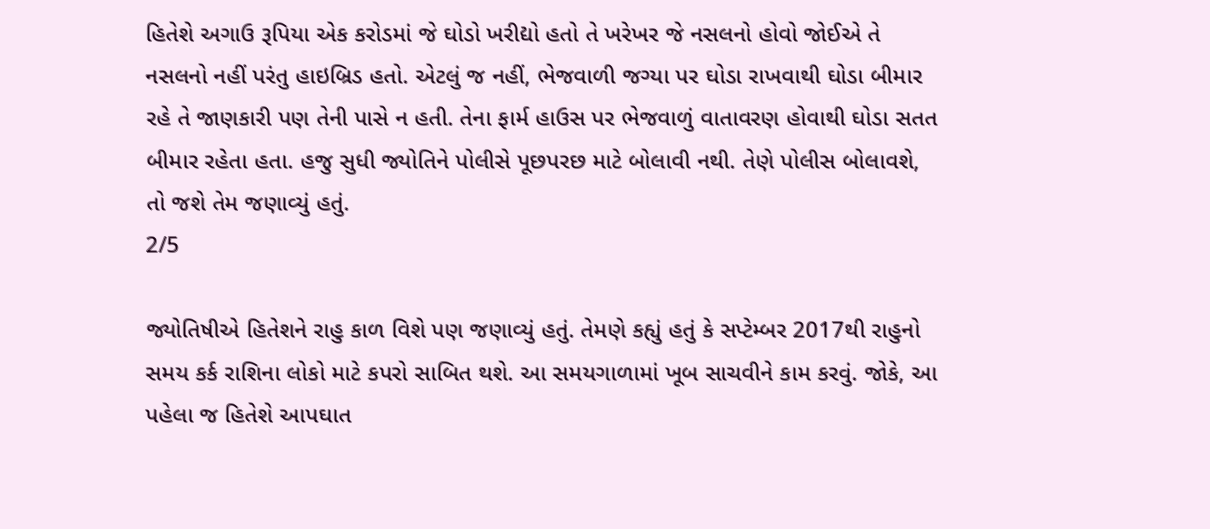હિતેશે અગાઉ રૂપિયા એક કરોડમાં જે ઘોડો ખરીદ્યો હતો તે ખરેખર જે નસલનો હોવો જોઈએ તે નસલનો નહીં પરંતુ હાઇબ્રિડ હતો. એટલું જ નહીં, ભેજવાળી જગ્યા પર ઘોડા રાખવાથી ઘોડા બીમાર રહે તે જાણકારી પણ તેની પાસે ન હતી. તેના ફાર્મ હાઉસ પર ભેજવાળું વાતાવરણ હોવાથી ઘોડા સતત બીમાર રહેતા હતા. હજુ સુધી જ્યોતિને પોલીસે પૂછપરછ માટે બોલાવી નથી. તેણે પોલીસ બોલાવશે, તો જશે તેમ જણાવ્યું હતું.
2/5

જ્યોતિષીએ હિતેશને રાહુ કાળ વિશે પણ જણાવ્યું હતું. તેમણે કહ્યું હતું કે સપ્ટેમ્બર 2017થી રાહુનો સમય કર્ક રાશિના લોકો માટે કપરો સાબિત થશે. આ સમયગાળામાં ખૂબ સાચવીને કામ કરવું. જોકે, આ પહેલા જ હિતેશે આપઘાત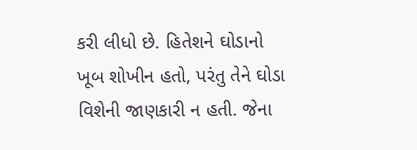કરી લીધો છે. હિતેશને ઘોડાનો ખૂબ શોખીન હતો, પરંતુ તેને ઘોડા વિશેની જાણકારી ન હતી. જેના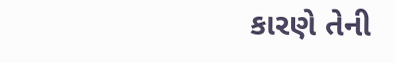કારણે તેની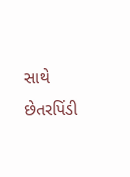સાથે છેતરપિંડી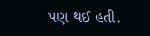પણ થઈ હતી.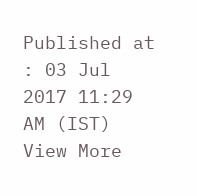Published at : 03 Jul 2017 11:29 AM (IST)
View More